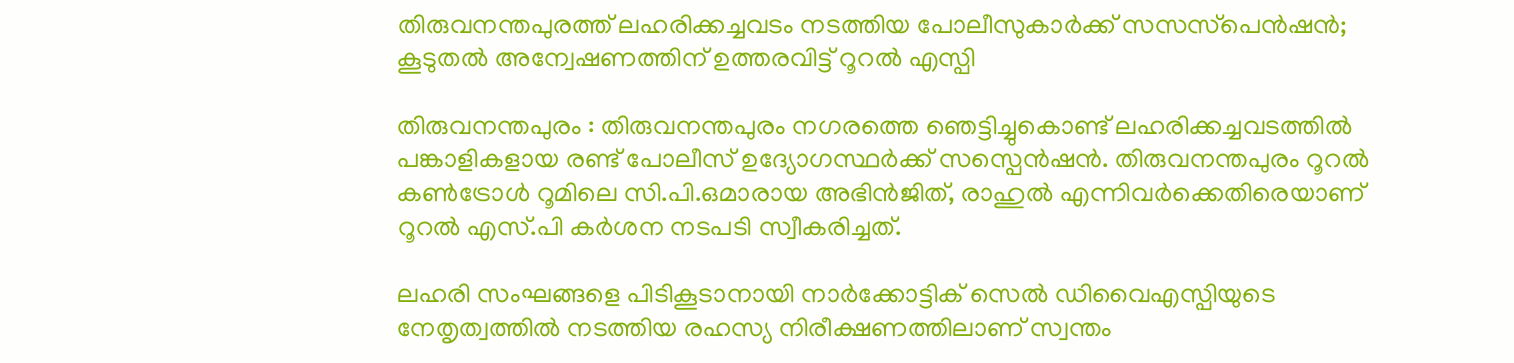തിരുവനന്തപുരത്ത് ലഹരിക്കച്ചവടം നടത്തിയ പോലീസുകാര്‍ക്ക് സസസ്‌പെന്‍ഷന്‍; കൂടുതല്‍ അന്വേഷണത്തിന് ഉത്തരവിട്ട് റൂറല്‍ എസ്പി

തിരുവനന്തപുരം : തിരുവനന്തപുരം നഗരത്തെ ഞെട്ടിച്ചുകൊണ്ട് ലഹരിക്കച്ചവടത്തില്‍ പങ്കാളികളായ രണ്ട് പോലീസ് ഉദ്യോഗസ്ഥര്‍ക്ക് സസ്പെന്‍ഷന്‍. തിരുവനന്തപുരം റൂറല്‍ കണ്‍ട്രോള്‍ റൂമിലെ സി.പി.ഒമാരായ അഭിന്‍ജിത്, രാഹുല്‍ എന്നിവര്‍ക്കെതിരെയാണ് റൂറല്‍ എസ്.പി കര്‍ശന നടപടി സ്വീകരിച്ചത്.

ലഹരി സംഘങ്ങളെ പിടികൂടാനായി നാര്‍ക്കോട്ടിക് സെല്‍ ഡിവൈഎസ്പിയുടെ നേതൃത്വത്തില്‍ നടത്തിയ രഹസ്യ നിരീക്ഷണത്തിലാണ് സ്വന്തം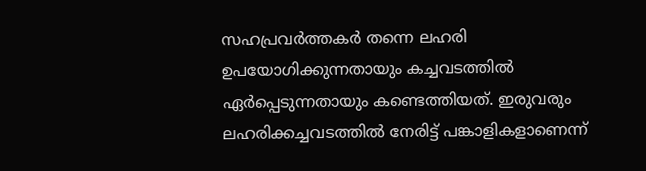സഹപ്രവര്‍ത്തകര്‍ തന്നെ ലഹരി ഉപയോഗിക്കുന്നതായും കച്ചവടത്തില്‍ ഏര്‍പ്പെടുന്നതായും കണ്ടെത്തിയത്. ഇരുവരും ലഹരിക്കച്ചവടത്തില്‍ നേരിട്ട് പങ്കാളികളാണെന്ന്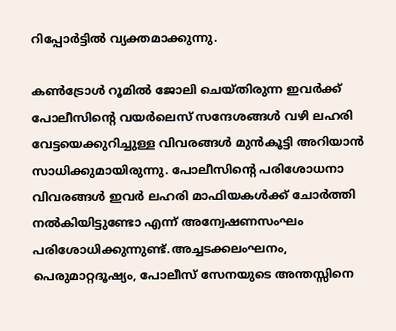റിപ്പോര്‍ട്ടില്‍ വ്യക്തമാക്കുന്നു.

കണ്‍ട്രോള്‍ റൂമില്‍ ജോലി ചെയ്തിരുന്ന ഇവര്‍ക്ക് പോലീസിന്റെ വയര്‍ലെസ് സന്ദേശങ്ങള്‍ വഴി ലഹരി വേട്ടയെക്കുറിച്ചുള്ള വിവരങ്ങള്‍ മുന്‍കൂട്ടി അറിയാന്‍ സാധിക്കുമായിരുന്നു. പോലീസിന്റെ പരിശോധനാ വിവരങ്ങള്‍ ഇവര്‍ ലഹരി മാഫിയകള്‍ക്ക് ചോര്‍ത്തി നല്‍കിയിട്ടുണ്ടോ എന്ന് അന്വേഷണസംഘം പരിശോധിക്കുന്നുണ്ട്.അച്ചടക്കലംഘനം, പെരുമാറ്റദൂഷ്യം, പോലീസ് സേനയുടെ അന്തസ്സിനെ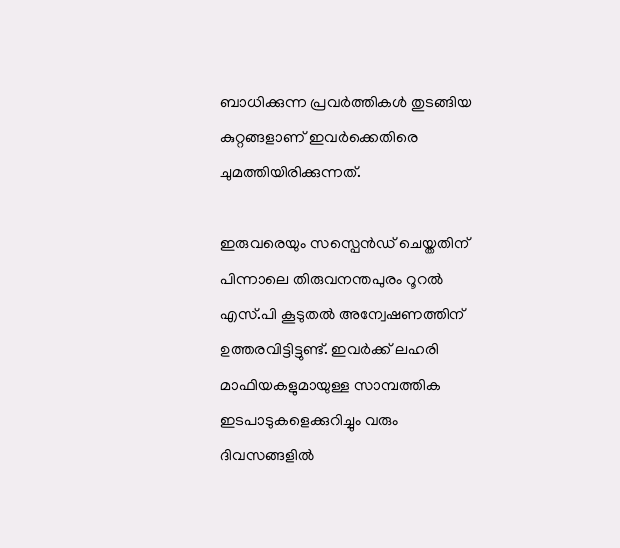ബാധിക്കുന്ന പ്രവര്‍ത്തികള്‍ തുടങ്ങിയ കുറ്റങ്ങളാണ് ഇവര്‍ക്കെതിരെ ചുമത്തിയിരിക്കുന്നത്.

ഇരുവരെയും സസ്പെന്‍ഡ് ചെയ്തതിന് പിന്നാലെ തിരുവനന്തപുരം റൂറല്‍ എസ്.പി കൂടുതല്‍ അന്വേഷണത്തിന് ഉത്തരവിട്ടിട്ടുണ്ട്. ഇവര്‍ക്ക് ലഹരി മാഫിയകളുമായുള്ള സാമ്പത്തിക ഇടപാടുകളെക്കുറിച്ചും വരും ദിവസങ്ങളില്‍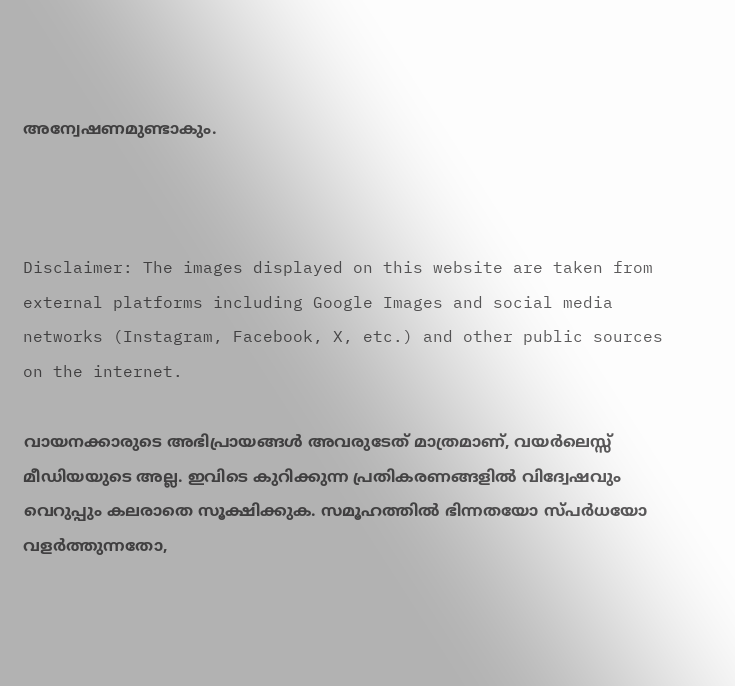അന്വേഷണമുണ്ടാകും.



Disclaimer: The images displayed on this website are taken from external platforms including Google Images and social media networks (Instagram, Facebook, X, etc.) and other public sources on the internet.

വായനക്കാരുടെ അഭിപ്രായങ്ങള്‍ അവരുടേത് മാത്രമാണ്, വയർലെസ്സ് മീഡിയയുടെ അല്ല. ഇവിടെ കുറിക്കുന്ന പ്രതികരണങ്ങളിൽ വിദ്വേഷവും വെറുപ്പും കലരാതെ സൂക്ഷിക്കുക. സമൂഹത്തിൽ ഭിന്നതയോ സ്‌പർധയോ വളർത്തുന്നതോ,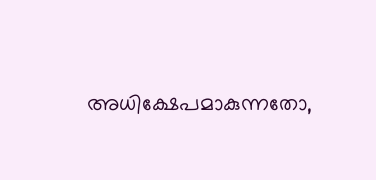അധിക്ഷേപമാകുന്നതോ,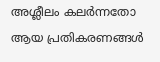അശ്ലീലം കലർന്നതോ ആയ പ്രതികരണങ്ങൾ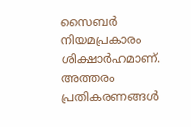സൈബർ നിയമപ്രകാരം ശിക്ഷാർഹമാണ്. അത്തരം പ്രതികരണങ്ങൾ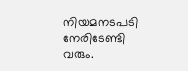നിയമനടപടി നേരിടേണ്ടി വരും.